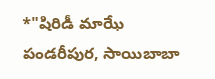*"షిరిడీ మాఝే పండరీపుర, సాయిబాబా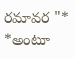రమావర "*
*అంటూ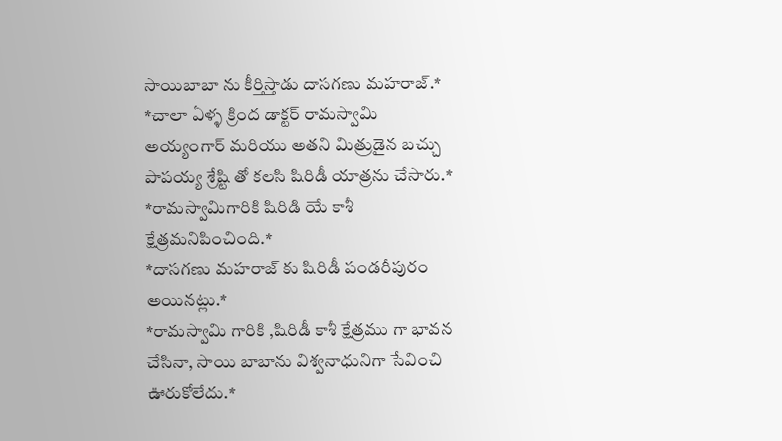సాయిబాబా ను కీర్తిస్తాడు దాసగణు మహరాజ్.*
*చాలా ఏళ్ళ క్రింద డాక్టర్ రామస్వామి అయ్యంగార్ మరియు అతని మిత్రుడైన బచ్చు పాపయ్య శ్రేష్టి తో కలసి షిరిడీ యాత్రను చేసారు.*
*రామస్వామిగారికి షిరిడి యే కాశీ క్షేత్రమనిపించింది.*
*దాసగణు మహరాజ్ కు షిరిడీ పండరీపురం అయినట్లు.*
*రామస్వామి గారికి ,షిరిడీ కాశీ క్షేత్రము గా భావన చేసినా, సాయి బాబాను విశ్వనాధునిగా సేవించి ఊరుకోలేదు.*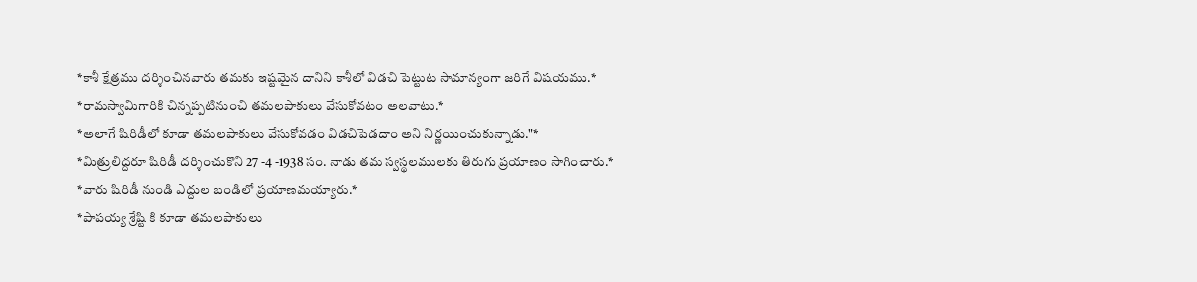*కాశీ క్షేత్రము దర్శించినవారు తమకు ఇష్టమైన దానిని కాశీలో విడచి పెట్టుట సామాన్యంగా జరిగే విషయము.*
*రామస్వామిగారికి చిన్నప్పటినుంచి తమలపాకులు వేసుకోవటం అలవాటు.*
*అలాగే షిరిడీలో కూడా తమలపాకులు వేసుకోవడం విడచిపెడదాం అని నిర్ణయించుకున్నాడు."*
*మిత్రులిద్దరూ షిరిడీ దర్శించుకొని 27 -4 -1938 సం. నాడు తమ స్వస్థలములకు తిరుగు ప్రయాణం సాగించారు.*
*వారు షిరిడీ నుండి ఎద్దుల బండిలో ప్రయాణమయ్యారు.*
*పాపయ్య శ్రేష్టి కి కూడా తమలపాకులు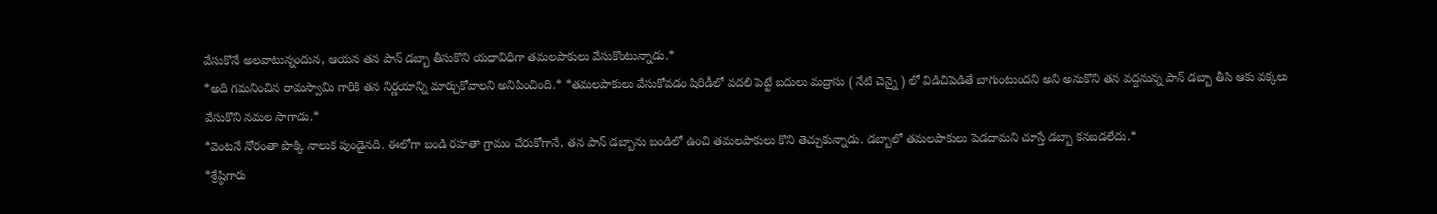వేసుకొనే అలవాటున్నందున, ఆయన తన పాన్ డబ్బా తీసుకొని యధావిధిగా తమలపాకులు వేసుకొంటున్నాడు.*
*అది గమనించిన రామస్వామి గారికి తన నిర్ణయాన్ని మార్చుకోవాలని అనిపించింది.* *తమలపాకులు వేసుకోవడం షిరిడీలో వదలి పెట్టే బదులు మద్రాసు ( నేటి చెన్నై ) లో విడిచిపెడితే బాగుంటుందని అని అనుకొని తన వద్దనున్న పాన్ డబ్బా తీసి ఆకు వక్కలు వేసుకొని నమల సాగాడు.*
*వెంటనే నోరంతా పొక్కి నాలుక పుండైనది. ఈలోగా బండి రహతా గ్రామం చేరుకోగానే, తన పాన్ డబ్బాను బండిలో ఉంచి తమలపాకులు కొని తెచ్చుకున్నాడు. డబ్బాలో తమలపాకులు పెడదామని చూస్తే డబ్బా కనబడలేదు.*
*శ్రేష్ఠిగారు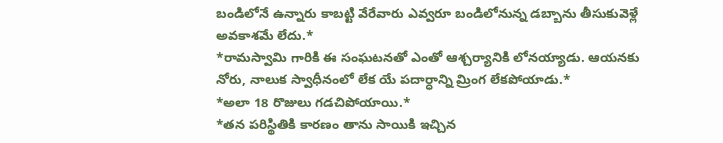బండిలోనే ఉన్నారు కాబట్టి వేరేవారు ఎవ్వరూ బండిలోనున్న డబ్బాను తీసుకువెళ్లే అవకాశమే లేదు.*
*రామస్వామి గారికి ఈ సంఘటనతో ఎంతో ఆశ్చర్యానికి లోనయ్యాడు. ఆయనకు నోరు, నాలుక స్వాధీనంలో లేక యే పదార్ధాన్ని మ్రింగ లేకపోయాడు.*
*అలా 18 రొజులు గడచిపోయాయి.*
*తన పరిస్థితికి కారణం తాను సాయికి ఇచ్చిన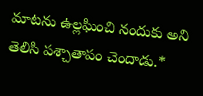మాటను ఉల్లఘించి నందుకు అని తెలిసి పశ్చాతాపం చెందాడు.*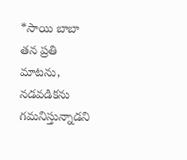*సాయి బాబా తన ప్రతి మాటను, నడవడికను గమనిస్తున్నాడని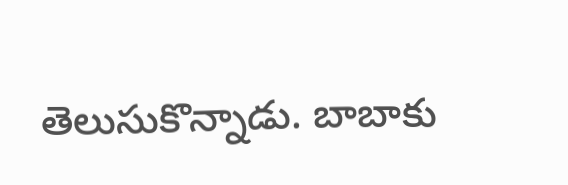తెలుసుకొన్నాడు. బాబాకు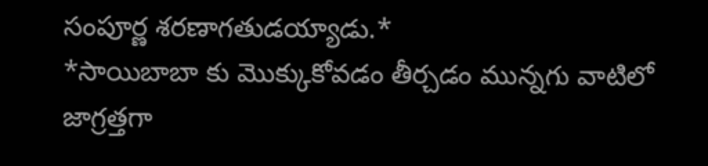సంపూర్ణ శరణాగతుడయ్యాడు.*
*సాయిబాబా కు మొక్కుకోవడం తీర్చడం మున్నగు వాటిలో జాగ్రత్తగా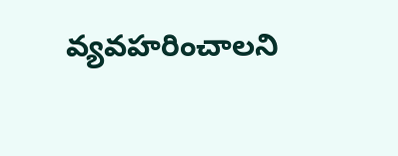వ్యవహరించాలని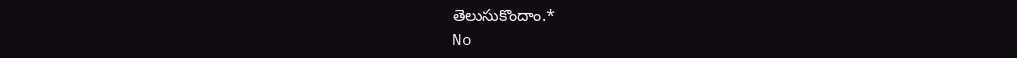తెలుసుకొందాం.*
No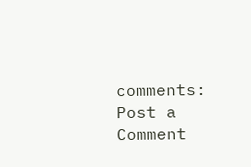comments:
Post a Comment